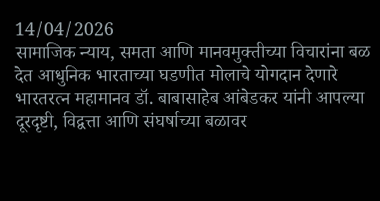14/04/2026
सामाजिक न्याय, समता आणि मानवमुक्तीच्या विचारांना बळ देत आधुनिक भारताच्या घडणीत मोलाचे योगदान देणारे भारतरत्न महामानव डॉ. बाबासाहेब आंबेडकर यांनी आपल्या दूरदृष्टी, विद्वत्ता आणि संघर्षाच्या बळावर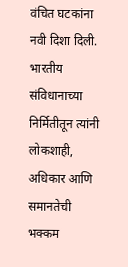वंचित घटकांना नवी दिशा दिली. भारतीय संविधानाच्या निर्मितीतून त्यांनी लोकशाही, अधिकार आणि समानतेची भक्कम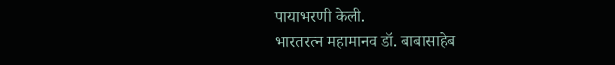पायाभरणी केली.
भारतरत्न महामानव डॉ. बाबासाहेब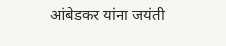आंबेडकर यांना जयंती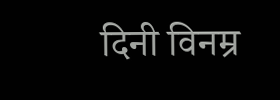दिनी विनम्र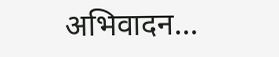अभिवादन...